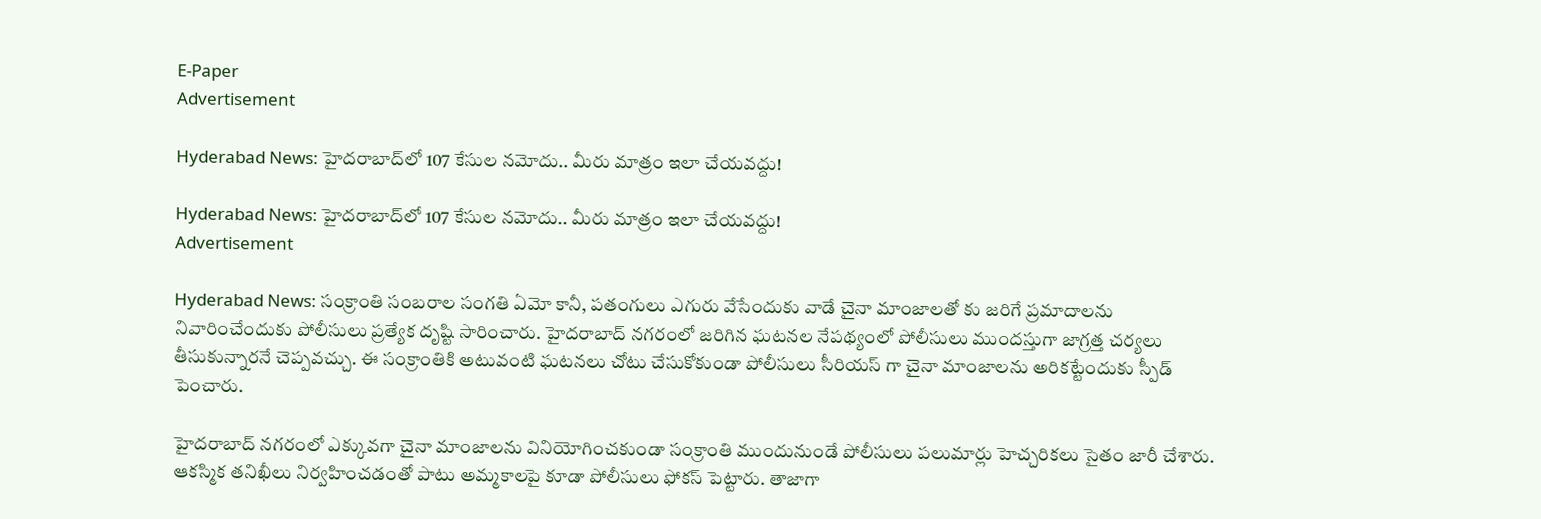E-Paper
Advertisement

Hyderabad News: హైదరాబాద్‌లో 107 కేసుల నమోదు.. మీరు మాత్రం ఇలా చేయవద్దు!

Hyderabad News: హైదరాబాద్‌లో 107 కేసుల నమోదు.. మీరు మాత్రం ఇలా చేయవద్దు!
Advertisement

Hyderabad News: సంక్రాంతి సంబరాల సంగతి ఏమో కానీ, పతంగులు ఎగురు వేసేందుకు వాడే చైనా మాంజాలతో కు జరిగే ప్రమాదాలను నివారించేందుకు పోలీసులు ప్రత్యేక దృష్టి సారించారు. హైదరాబాద్ నగరంలో జరిగిన ఘటనల నేపథ్యంలో పోలీసులు ముందస్తుగా జాగ్రత్త చర్యలు తీసుకున్నారనే చెప్పవచ్చు. ఈ సంక్రాంతికి అటువంటి ఘటనలు చోటు చేసుకోకుండా పోలీసులు సీరియస్ గా చైనా మాంజాలను అరికట్టేందుకు స్పీడ్ పెంచారు.

హైదరాబాద్ నగరంలో ఎక్కువగా చైనా మాంజాలను వినియోగించకుండా సంక్రాంతి ముందునుండే పోలీసులు పలుమార్లు హెచ్చరికలు సైతం జారీ చేశారు. ఆకస్మిక తనిఖీలు నిర్వహించడంతో పాటు అమ్మకాలపై కూడా పోలీసులు ఫోకస్ పెట్టారు. తాజాగా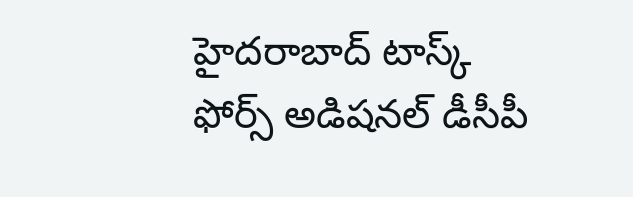హైదరాబాద్ టాస్క్ ఫోర్స్ అడిషనల్ డీసీపీ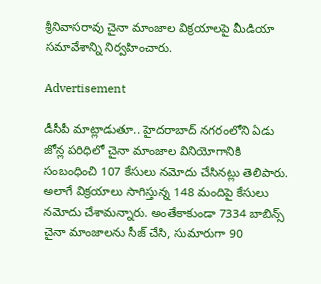శ్రీనివాసరావు చైనా మాంజాల విక్రయాలపై మీడియా సమావేశాన్ని నిర్వహించారు.

Advertisement

డీసీపీ మాట్లాడుతూ.. హైదరాబాద్ నగరంలోని ఏడు జోన్ల పరిధిలో చైనా మాంజాల వినియోగానికి సంబంధించి 107 కేసులు నమోదు చేసినట్లు తెలిపారు. అలాగే విక్రయాలు సాగిస్తున్న 148 మందిపై కేసులు నమోదు చేశామన్నారు. అంతేకాకుండా 7334 బాబిన్స్ చైనా మాంజాలను సీజ్ చేసి, సుమారుగా 90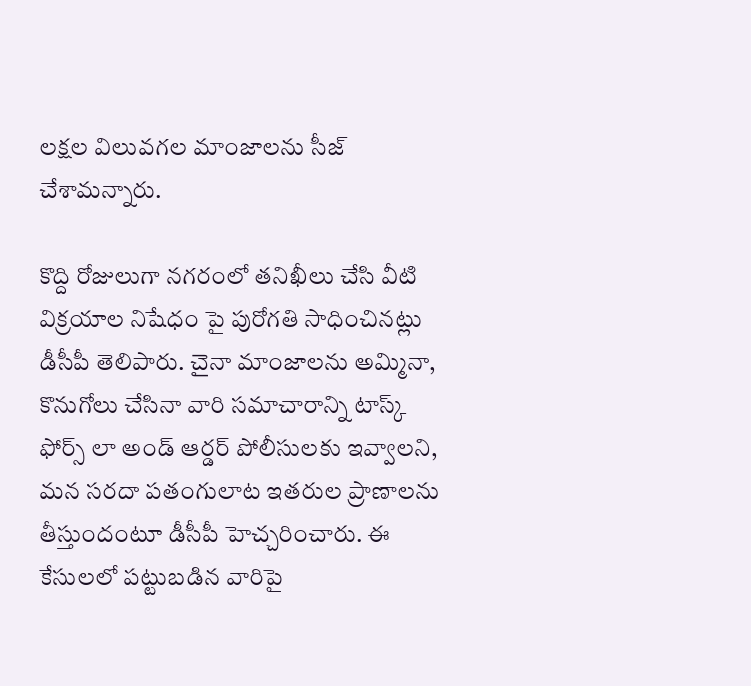లక్షల విలువగల మాంజాలను సీజ్ చేశామన్నారు.

కొద్ది రోజులుగా నగరంలో తనిఖీలు చేసి వీటి విక్రయాల నిషేధం పై పురోగతి సాధించినట్లు డీసీపీ తెలిపారు. చైనా మాంజాలను అమ్మినా, కొనుగోలు చేసినా వారి సమాచారాన్ని టాస్క్ ఫోర్స్ లా అండ్ ఆర్డర్ పోలీసులకు ఇవ్వాలని, మన సరదా పతంగులాట ఇతరుల ప్రాణాలను తీస్తుందంటూ డీసీపీ హెచ్చరించారు. ఈ కేసులలో పట్టుబడిన వారిపై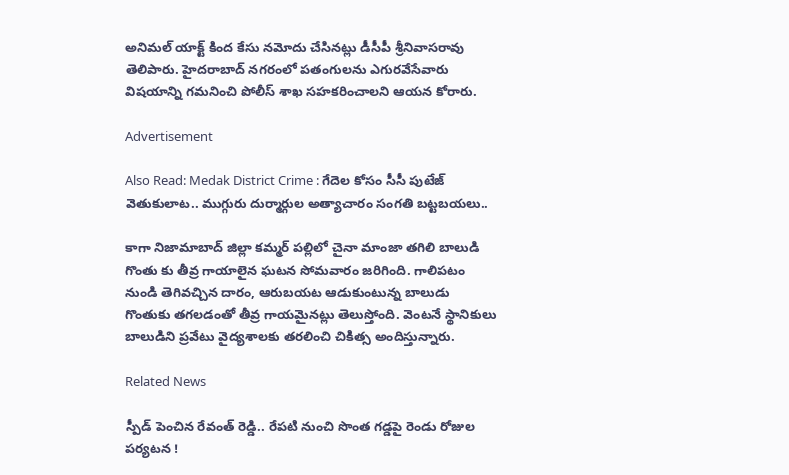అనిమల్ యాక్ట్ కింద కేసు నమోదు చేసినట్లు డీసీపీ శ్రీనివాసరావు తెలిపారు. హైదరాబాద్ నగరంలో పతంగులను ఎగురవేసేవారు విషయాన్ని గమనించి పోలీస్ శాఖ సహకరించాలని ఆయన కోరారు.

Advertisement

Also Read: Medak District Crime : గేదెల కోసం సీసీ పుటేజ్ వెతుకులాట.. ముగ్గురు దుర్మార్గుల అత్యాచారం సంగతి బట్టబయలు..

కాగా నిజామాబాద్ జిల్లా కమ్మర్ పల్లిలో చైనా మాంజా తగిలి బాలుడి గొంతు కు తీవ్ర గాయాలైన ఘటన సోమవారం జరిగింది. గాలిపటం నుండి తెగివచ్చిన దారం, ఆరుబయట ఆడుకుంటున్న బాలుడు గొంతుకు తగలడంతో తీవ్ర గాయమైనట్లు తెలుస్తోంది. వెంటనే స్థానికులు బాలుడిని ప్రవేటు వైద్యశాలకు తరలించి చికిత్స అందిస్తున్నారు.

Related News

స్పీడ్ పెంచిన రేవంత్ రెడ్డి.. రేపటి నుంచి సొంత గడ్డపై రెండు రోజుల పర్యటన !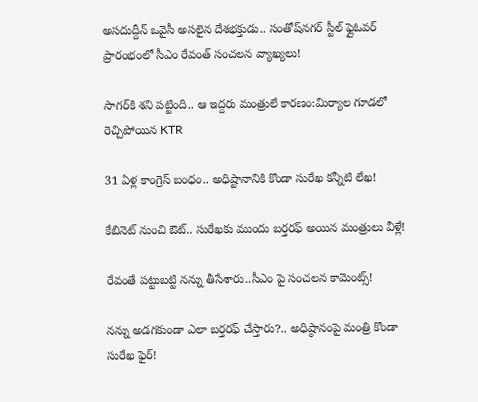అసదుద్దీన్ ఒవైసీ అసలైన దేశభక్తుడు.. సంతోష్‌నగర్ స్టీల్ ఫ్లైఓవర్ ప్రారంభంలో సీఎం రేవంత్ సంచలన వ్యాఖ్యలు!

సాగర్‌కి శని పట్టింది.. ఆ ఇద్దరు మంత్రులే కారణం:మిర్యాల గూడలో రెచ్చిపోయిన KTR

31 ఏళ్ల కాంగ్రెస్ బంధం.. అధిష్టానానికి కొండా సురేఖ కన్నీటి లేఖ!

కేబినెట్ నుంచి ఔట్.. సురేఖకు ముందు బర్తరఫ్ అయిన మంత్రులు వీళ్లే!

రేవంతే పట్టుబట్టి నన్ను తీసేశారు..సీఎం పై సంచలన కామెంట్స్!

నన్ను అడగకుండా ఎలా బర్తరఫ్ చేస్తారు?.. అధిష్ఠానంపై మంత్రి కొండా సురేఖ ఫైర్!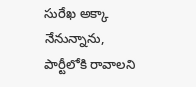సురేఖ అక్కా నేనున్నాను, పార్టీలోకి రావాలని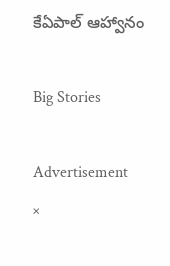కేఏపాల్ ఆహ్వానం

Big Stories

Advertisement
×